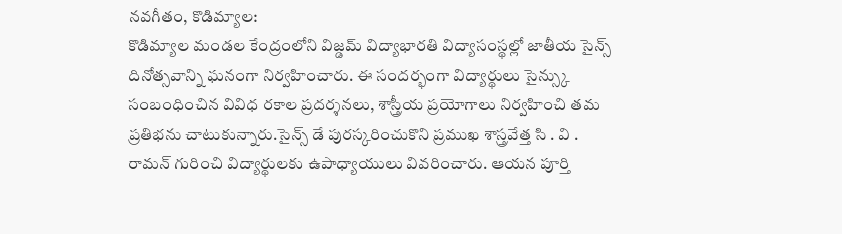నవగీతం, కొడిమ్యాల:
కొడిమ్యాల మండల కేంద్రంలోని విజ్డమ్ విద్యాభారతి విద్యాసంస్థల్లో జాతీయ సైన్స్ దినోత్సవాన్ని ఘనంగా నిర్వహించారు. ఈ సందర్భంగా విద్యార్థులు సైన్స్కు సంబంధించిన వివిధ రకాల ప్రదర్శనలు, శాస్త్రీయ ప్రయోగాలు నిర్వహించి తమ ప్రతిభను చాటుకున్నారు.సైన్స్ డే పురస్కరించుకొని ప్రముఖ శాస్త్రవేత్త సి . వి . రామన్ గురించి విద్యార్థులకు ఉపాధ్యాయులు వివరించారు. ఆయన పూర్తి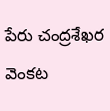పేరు చంద్రశేఖర వెంకట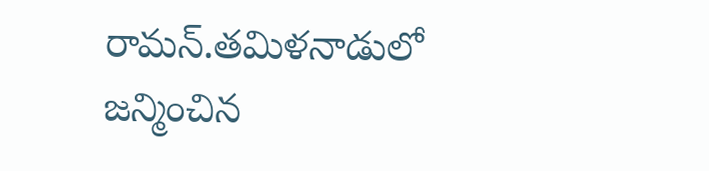రామన్.తమిళనాడులో జన్మించిన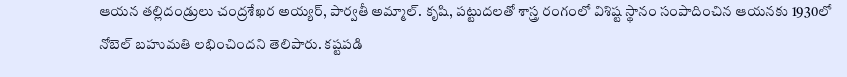ఆయన తల్లిదండ్రులు చంద్రశేఖర అయ్యర్, పార్వతీ అమ్మాల్. కృషి, పట్టుదలతో శాస్త్ర రంగంలో విశిష్ట స్థానం సంపాదించిన ఆయనకు 1930లో నోబెల్ బహుమతి లభించిందని తెలిపారు. కష్టపడి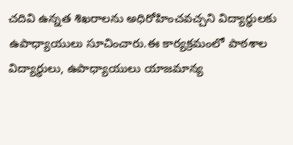చదివి ఉన్నత శిఖరాలను అధిరోహించవచ్చని విద్యార్థులకు ఉపాధ్యాయులు సూచించారు.ఈ కార్యక్రమంలో పాఠశాల విద్యార్థులు, ఉపాధ్యాయులు యాజమాన్య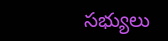సభ్యులు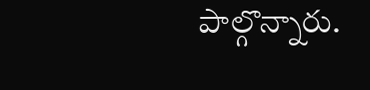పాల్గొన్నారు.